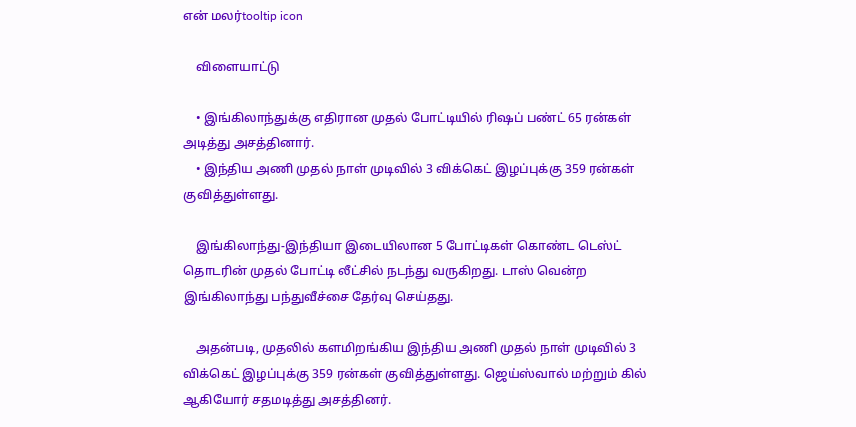என் மலர்tooltip icon

    விளையாட்டு

    • இங்கிலாந்துக்கு எதிரான முதல் போட்டியில் ரிஷப் பண்ட் 65 ரன்கள் அடித்து அசத்தினார்.
    • இந்திய அணி முதல் நாள் முடிவில் 3 விக்கெட் இழப்புக்கு 359 ரன்கள் குவித்துள்ளது.

    இங்கிலாந்து-இந்தியா இடையிலான 5 போட்டிகள் கொண்ட டெஸ்ட் தொடரின் முதல் போட்டி லீட்சில் நடந்து வருகிறது. டாஸ் வென்ற இங்கிலாந்து பந்துவீச்சை தேர்வு செய்தது.

    அதன்படி, முதலில் களமிறங்கிய இந்திய அணி முதல் நாள் முடிவில் 3 விக்கெட் இழப்புக்கு 359 ரன்கள் குவித்துள்ளது. ஜெய்ஸ்வால் மற்றும் கில் ஆகியோர் சதமடித்து அசத்தினர்.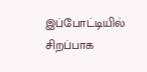இப்போட்டியில் சிறப்பாக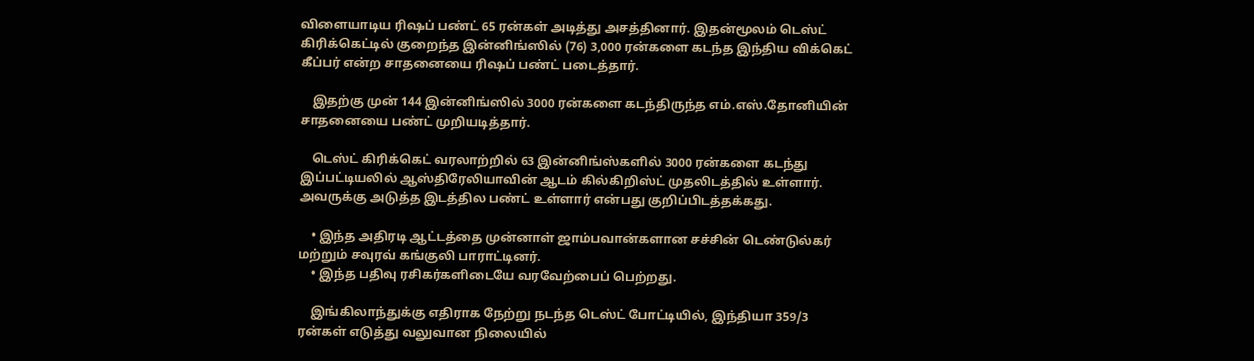விளையாடிய ரிஷப் பண்ட் 65 ரன்கள் அடித்து அசத்தினார். இதன்மூலம் டெஸ்ட் கிரிக்கெட்டில் குறைந்த இன்னிங்ஸில் (76) 3,000 ரன்களை கடந்த இந்திய விக்கெட் கீப்பர் என்ற சாதனையை ரிஷப் பண்ட் படைத்தார்.

    இதற்கு முன் 144 இன்னிங்ஸில் 3000 ரன்களை கடந்திருந்த எம்.எஸ்.தோனியின் சாதனையை பண்ட் முறியடித்தார்.

    டெஸ்ட் கிரிக்கெட் வரலாற்றில் 63 இன்னிங்ஸ்களில் 3000 ரன்களை கடந்து இப்பட்டியலில் ஆஸ்திரேலியாவின் ஆடம் கில்கிறிஸ்ட் முதலிடத்தில் உள்ளார். அவருக்கு அடுத்த இடத்தில பண்ட் உள்ளார் என்பது குறிப்பிடத்தக்கது.

    • இந்த அதிரடி ஆட்டத்தை முன்னாள் ஜாம்பவான்களான சச்சின் டெண்டுல்கர் மற்றும் சவுரவ் கங்குலி பாராட்டினர்.
    • இந்த பதிவு ரசிகர்களிடையே வரவேற்பைப் பெற்றது.

    இங்கிலாந்துக்கு எதிராக நேற்று நடந்த டெஸ்ட் போட்டியில், இந்தியா 359/3 ரன்கள் எடுத்து வலுவான நிலையில்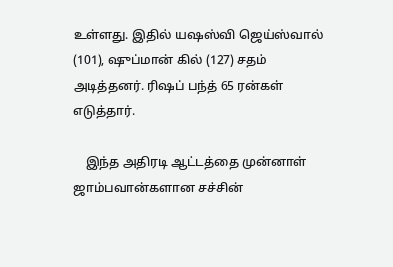உள்ளது. இதில் யஷஸ்வி ஜெய்ஸ்வால் (101), ஷுப்மான் கில் (127) சதம் அடித்தனர். ரிஷப் பந்த் 65 ரன்கள் எடுத்தார்.

    இந்த அதிரடி ஆட்டத்தை முன்னாள் ஜாம்பவான்களான சச்சின்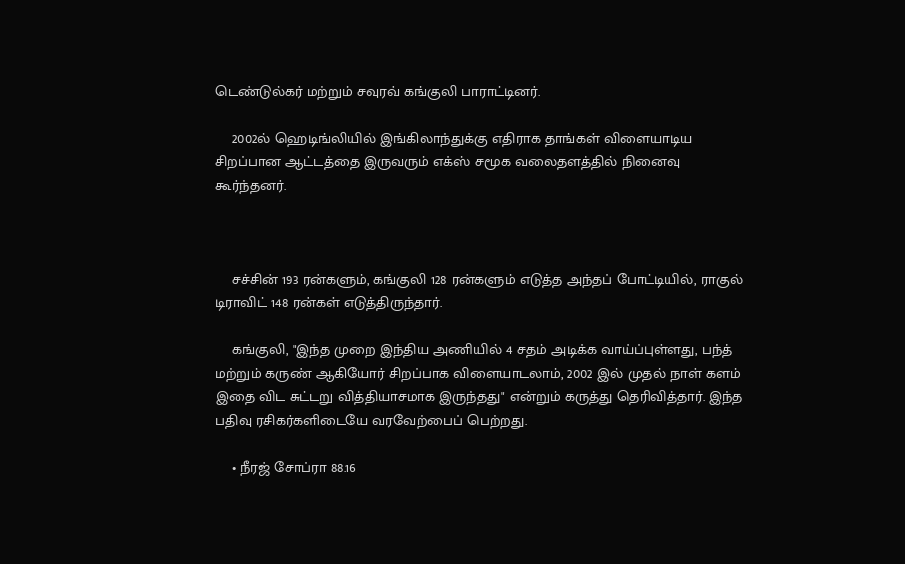டெண்டுல்கர் மற்றும் சவுரவ் கங்குலி பாராட்டினர்.

    2002ல் ஹெடிங்லியில் இங்கிலாந்துக்கு எதிராக தாங்கள் விளையாடிய சிறப்பான ஆட்டத்தை இருவரும் எக்ஸ் சமூக வலைதளத்தில் நினைவு கூர்ந்தனர்.



    சச்சின் 193 ரன்களும், கங்குலி 128 ரன்களும் எடுத்த அந்தப் போட்டியில், ராகுல் டிராவிட் 148 ரன்கள் எடுத்திருந்தார்.

    கங்குலி, "இந்த முறை இந்திய அணியில் 4 சதம் அடிக்க வாய்ப்புள்ளது, பந்த் மற்றும் கருண் ஆகியோர் சிறப்பாக விளையாடலாம், 2002 இல் முதல் நாள் களம் இதை விட சுட்டறு வித்தியாசமாக இருந்தது" என்றும் கருத்து தெரிவித்தார். இந்த பதிவு ரசிகர்களிடையே வரவேற்பைப் பெற்றது.

    • நீரஜ் சோப்ரா 88.16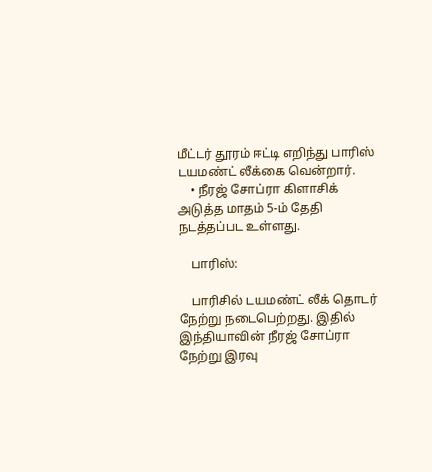மீட்டர் தூரம் ஈட்டி எறிந்து பாரிஸ் டயமண்ட் லீக்கை வென்றார்.
    • நீரஜ் சோப்ரா கிளாசிக் அடுத்த மாதம் 5-ம் தேதி நடத்தப்பட உள்ளது.

    பாரிஸ்:

    பாரிசில் டயமண்ட் லீக் தொடர் நேற்று நடைபெற்றது. இதில் இந்தியாவின் நீரஜ் சோப்ரா நேற்று இரவு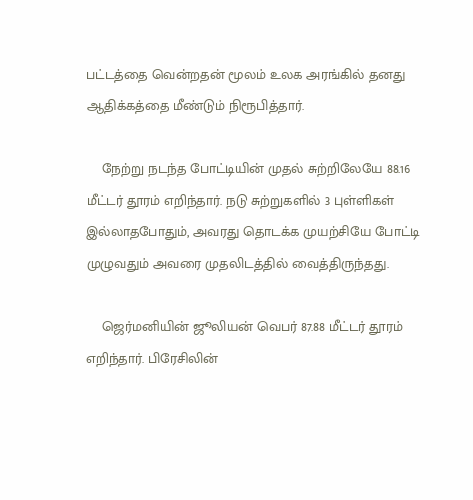பட்டத்தை வென்றதன் மூலம் உலக அரங்கில் தனது ஆதிக்கத்தை மீண்டும் நிரூபித்தார்.

    நேற்று நடந்த போட்டியின் முதல் சுற்றிலேயே 88.16 மீட்டர் தூரம் எறிந்தார். நடு சுற்றுகளில் 3 புள்ளிகள் இல்லாதபோதும், அவரது தொடக்க முயற்சியே போட்டி முழுவதும் அவரை முதலிடத்தில் வைத்திருந்தது.

    ஜெர்மனியின் ஜூலியன் வெபர் 87.88 மீட்டர் தூரம் எறிந்தார். பிரேசிலின்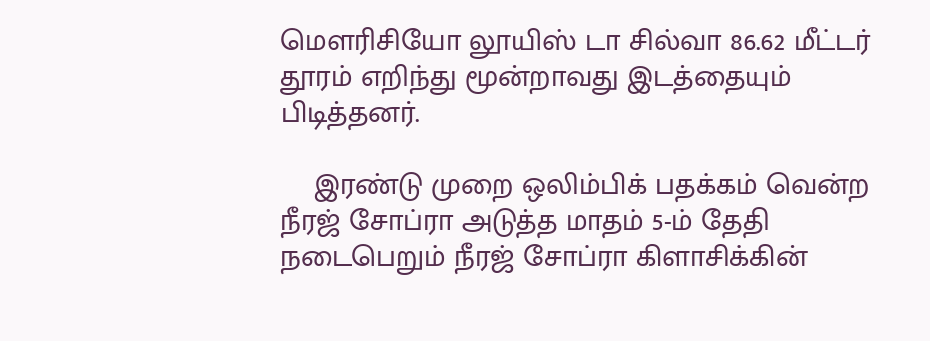மௌரிசியோ லூயிஸ் டா சில்வா 86.62 மீட்டர் தூரம் எறிந்து மூன்றாவது இடத்தையும் பிடித்தனர்.

    இரண்டு முறை ஒலிம்பிக் பதக்கம் வென்ற நீரஜ் சோப்ரா அடுத்த மாதம் 5-ம் தேதி நடைபெறும் நீரஜ் சோப்ரா கிளாசிக்கின்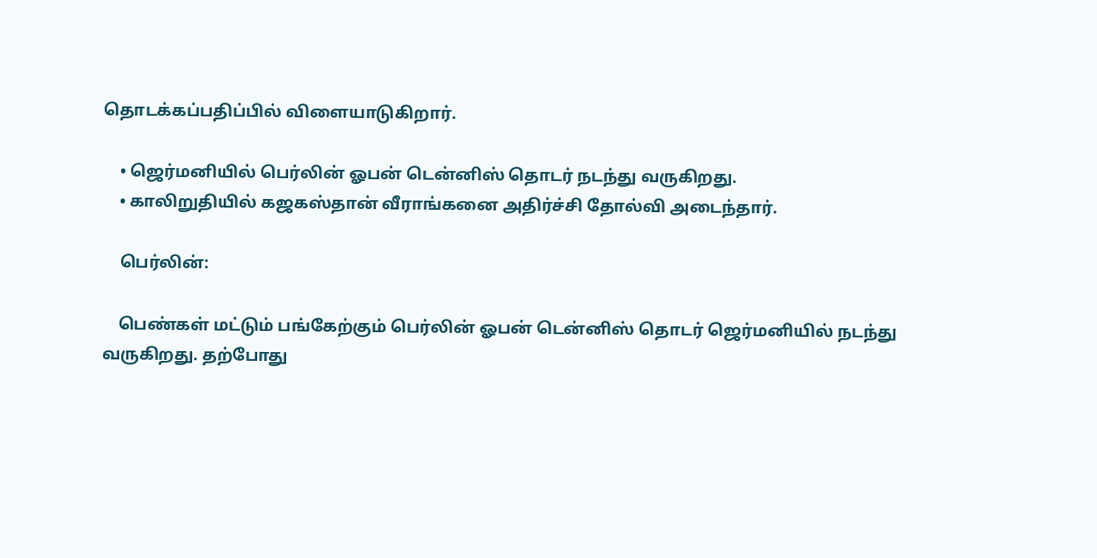தொடக்கப்பதிப்பில் விளையாடுகிறார்.

    • ஜெர்மனியில் பெர்லின் ஓபன் டென்னிஸ் தொடர் நடந்து வருகிறது.
    • காலிறுதியில் கஜகஸ்தான் வீராங்கனை அதிர்ச்சி தோல்வி அடைந்தார்.

    பெர்லின்:

    பெண்கள் மட்டும் பங்கேற்கும் பெர்லின் ஓபன் டென்னிஸ் தொடர் ஜெர்மனியில் நடந்து வருகிறது. தற்போது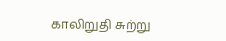காலிறுதி சுற்று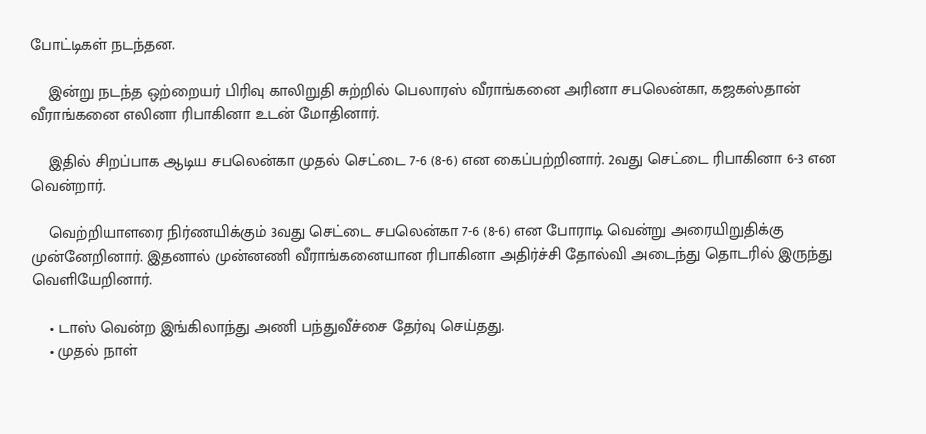போட்டிகள் நடந்தன.

    இன்று நடந்த ஒற்றையர் பிரிவு காலிறுதி சுற்றில் பெலாரஸ் வீராங்கனை அரினா சபலென்கா, கஜகஸ்தான் வீராங்கனை எலினா ரிபாகினா உடன் மோதினார்.

    இதில் சிறப்பாக ஆடிய சபலென்கா முதல் செட்டை 7-6 (8-6) என கைப்பற்றினார். 2வது செட்டை ரிபாகினா 6-3 என வென்றார்.

    வெற்றியாளரை நிர்ணயிக்கும் 3வது செட்டை சபலென்கா 7-6 (8-6) என போராடி வென்று அரையிறுதிக்கு முன்னேறினார். இதனால் முன்னணி வீராங்கனையான ரிபாகினா அதிர்ச்சி தோல்வி அடைந்து தொடரில் இருந்து வெளியேறினார்.

    • டாஸ் வென்ற இங்கிலாந்து அணி பந்துவீச்சை தேர்வு செய்தது.
    • முதல் நாள்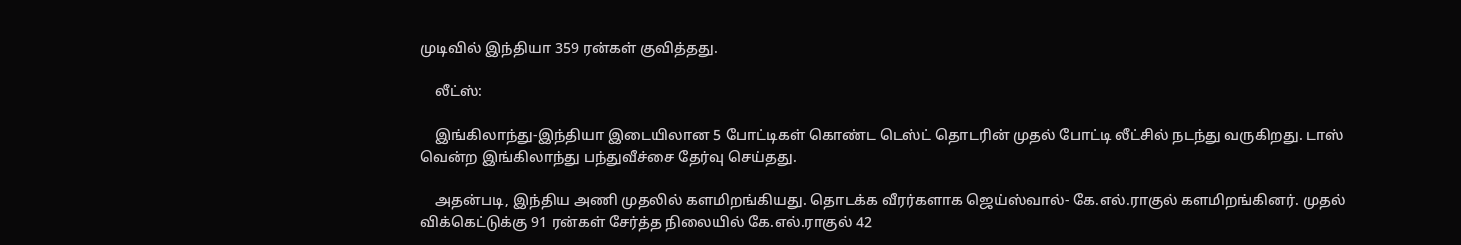முடிவில் இந்தியா 359 ரன்கள் குவித்தது.

    லீட்ஸ்:

    இங்கிலாந்து-இந்தியா இடையிலான 5 போட்டிகள் கொண்ட டெஸ்ட் தொடரின் முதல் போட்டி லீட்சில் நடந்து வருகிறது. டாஸ் வென்ற இங்கிலாந்து பந்துவீச்சை தேர்வு செய்தது.

    அதன்படி, இந்திய அணி முதலில் களமிறங்கியது. தொடக்க வீரர்களாக ஜெய்ஸ்வால்- கே.எல்.ராகுல் களமிறங்கினர். முதல் விக்கெட்டுக்கு 91 ரன்கள் சேர்த்த நிலையில் கே.எல்.ராகுல் 42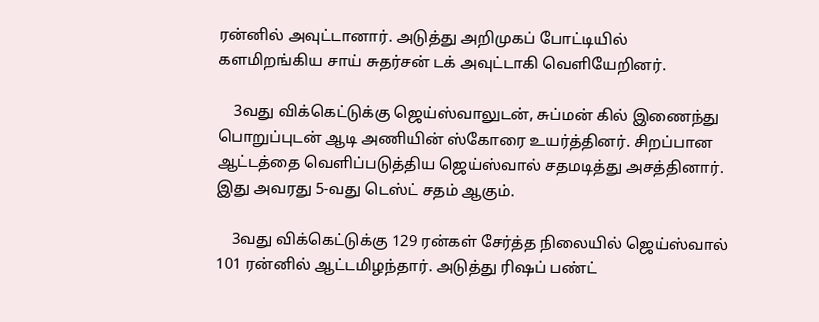ரன்னில் அவுட்டானார். அடுத்து அறிமுகப் போட்டியில் களமிறங்கிய சாய் சுதர்சன் டக் அவுட்டாகி வெளியேறினர்.

    3வது விக்கெட்டுக்கு ஜெய்ஸ்வாலுடன், சுப்மன் கில் இணைந்து பொறுப்புடன் ஆடி அணியின் ஸ்கோரை உயர்த்தினர். சிறப்பான ஆட்டத்தை வெளிப்படுத்திய ஜெய்ஸ்வால் சதமடித்து அசத்தினார். இது அவரது 5-வது டெஸ்ட் சதம் ஆகும்.

    3வது விக்கெட்டுக்கு 129 ரன்கள் சேர்த்த நிலையில் ஜெய்ஸ்வால் 101 ரன்னில் ஆட்டமிழந்தார். அடுத்து ரிஷப் பண்ட்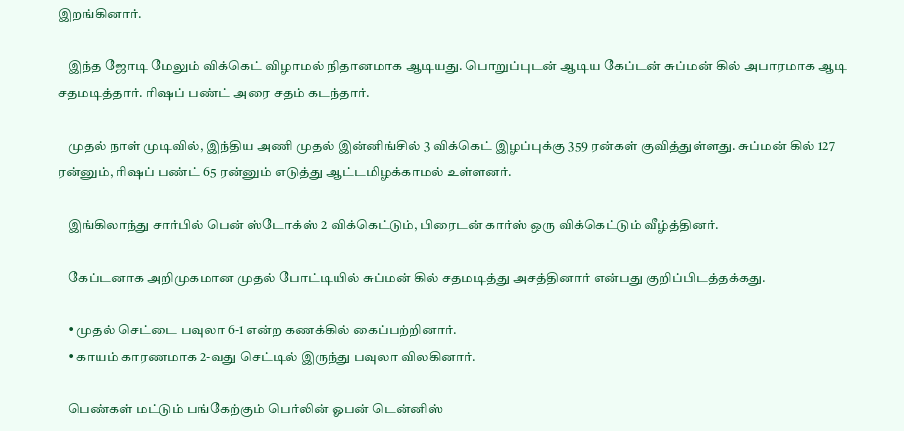இறங்கினார்.

    இந்த ஜோடி மேலும் விக்கெட் விழாமல் நிதானமாக ஆடியது. பொறுப்புடன் ஆடிய கேப்டன் சுப்மன் கில் அபாரமாக ஆடி சதமடித்தார். ரிஷப் பண்ட் அரை சதம் கடந்தார்.

    முதல் நாள் முடிவில், இந்திய அணி முதல் இன்னிங்சில் 3 விக்கெட் இழப்புக்கு 359 ரன்கள் குவித்துள்ளது. சுப்மன் கில் 127 ரன்னும், ரிஷப் பண்ட் 65 ரன்னும் எடுத்து ஆட்டமிழக்காமல் உள்ளனர்.

    இங்கிலாந்து சார்பில் பென் ஸ்டோக்ஸ் 2 விக்கெட்டும், பிரைடன் கார்ஸ் ஒரு விக்கெட்டும் வீழ்த்தினர்.

    கேப்டனாக அறிமுகமான முதல் போட்டியில் சுப்மன் கில் சதமடித்து அசத்தினார் என்பது குறிப்பிடத்தக்கது.

    • முதல் செட்டை பவுலா 6-1 என்ற கணக்கில் கைப்பற்றினார்.
    • காயம் காரணமாக 2-வது செட்டில் இருந்து பவுலா விலகினார்.

    பெண்கள் மட்டும் பங்கேற்கும் பெர்லின் ஓபன் டென்னிஸ்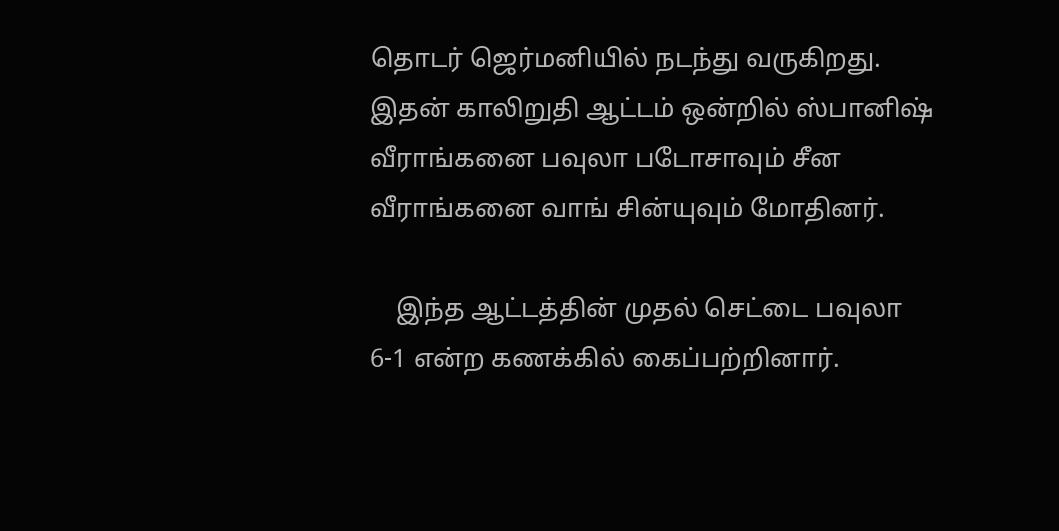தொடர் ஜெர்மனியில் நடந்து வருகிறது. இதன் காலிறுதி ஆட்டம் ஒன்றில் ஸ்பானிஷ் வீராங்கனை பவுலா படோசாவும் சீன வீராங்கனை வாங் சின்யுவும் மோதினர்.

    இந்த ஆட்டத்தின் முதல் செட்டை பவுலா 6-1 என்ற கணக்கில் கைப்பற்றினார்.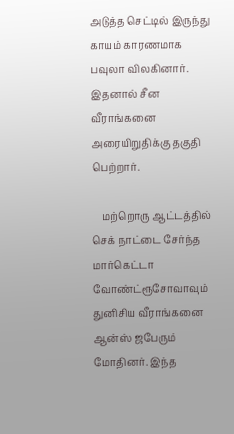அடுத்த செட்டில் இருந்து காயம் காரணமாக பவுலா விலகினார். இதனால் சீன வீராங்கனை அரையிறுதிக்கு தகுதி பெற்றார்.

    மற்றொரு ஆட்டத்தில் செக் நாட்டை சேர்ந்த மார்கெட்டா வோண்ட்ரூசோவாவும் துனிசிய வீராங்கனை ஆன்ஸ் ஜபேரும் மோதினர். இந்த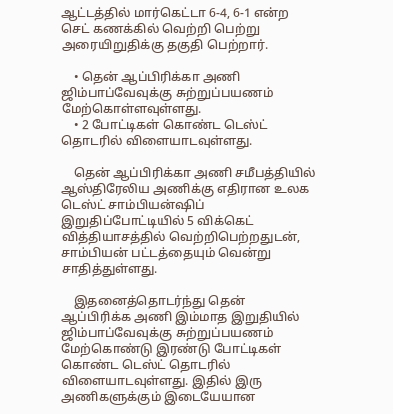ஆட்டத்தில் மார்கெட்டா 6-4, 6-1 என்ற செட் கணக்கில் வெற்றி பெற்று அரையிறுதிக்கு தகுதி பெற்றார்.

    • தென் ஆப்பிரிக்கா அணி ஜிம்பாப்வேவுக்கு சுற்றுப்பயணம் மேற்கொள்ளவுள்ளது.
    • 2 போட்டிகள் கொண்ட டெஸ்ட் தொடரில் விளையாடவுள்ளது.

    தென் ஆப்பிரிக்கா அணி சமீபத்தியில் ஆஸ்திரேலிய அணிக்கு எதிரான உலக டெஸ்ட் சாம்பியன்ஷிப் இறுதிப்போட்டியில் 5 விக்கெட் வித்தியாசத்தில் வெற்றிபெற்றதுடன், சாம்பியன் பட்டத்தையும் வென்று சாதித்துள்ளது.

    இதனைத்தொடர்ந்து தென் ஆப்பிரிக்க அணி இம்மாத இறுதியில் ஜிம்பாப்வேவுக்கு சுற்றுப்பயணம் மேற்கொண்டு இரண்டு போட்டிகள் கொண்ட டெஸ்ட் தொடரில் விளையாடவுள்ளது. இதில் இரு அணிகளுக்கும் இடையேயான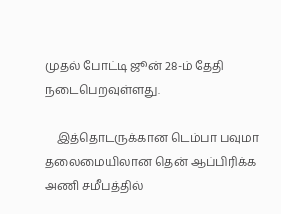முதல் போட்டி ஜூன் 28-ம் தேதி நடைபெறவுள்ளது.

    இத்தொடருக்கான டெம்பா பவுமா தலைமையிலான தென் ஆப்பிரிக்க அணி சமீபத்தில்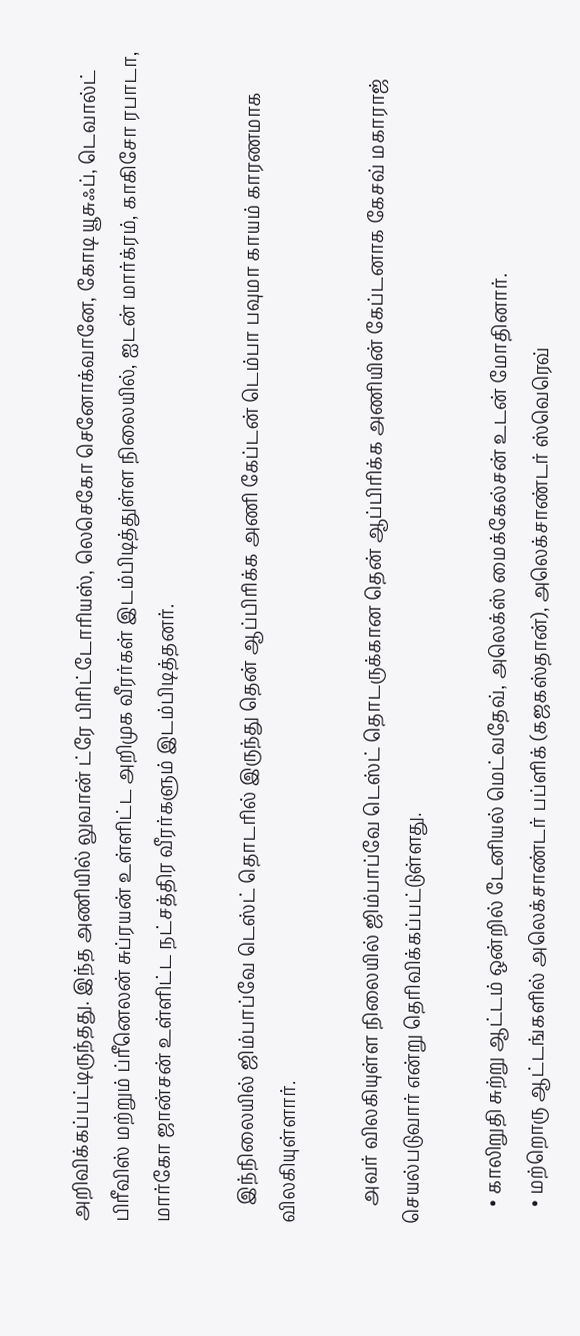அறிவிக்கப்பட்டிருந்தது. இந்த அணியில் லுவான் ட்ரே பிரிட்டோரியஸ், லெசெகோ செனோக்வானே, கோடி யூசுஃப், டெவால்ட் பிரீவிஸ் மற்றும் ப்ரீனெலன் சுப்ரயன் உள்ளிட்ட அறிமுக வீரர்கள் இடம்பிடித்துள்ள நிலையில், ஐடன் மார்க்ரம், காகிசோ ரபாடா, மார்கோ ஜான்சன் உள்ளிட்ட நட்சத்திர வீரர்களும் இடம்பிடித்தனர்.

    இந்நிலையில் ஜிம்பாப்வே டெஸ்ட் தொடரில் இருந்து தென் ஆப்பிரிக்க அணி கேப்டன் டெம்பா பவுமா காயம் காரணமாக விலகியுள்ளார்.

    அவர் விலகியுள்ள நிலையில் ஜிம்பாப்வே டெஸ்ட் தொடருக்கான தென் ஆப்பிரிக்க அணியின் கேப்டனாக கேசவ் மகாராஜ் செயல்படுவார் என்று தெரிவிக்கப்பட்டுள்ளது.

    • காலிறுதி சுற்று ஆட்டம் ஒன்றில் டேனியல் மெட்வதேவ், அலெக்ஸ் மைக்கேல்சன் உடன் மோதினார்.
    • மற்றொரு ஆட்டங்களில் அலெக்சாண்டர் பப்ளிக் (கஜகஸ்தான்), அலெக்சாண்டர் ஸ்வெரெவ்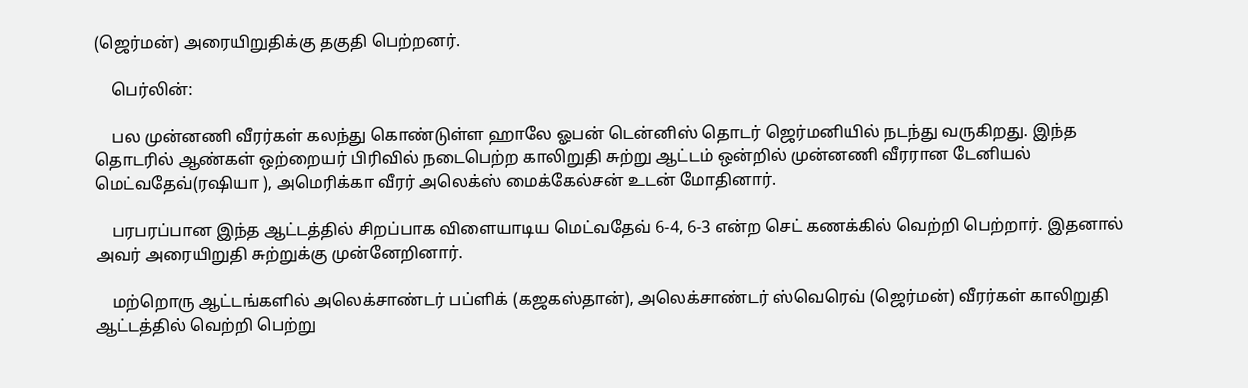(ஜெர்மன்) அரையிறுதிக்கு தகுதி பெற்றனர்.

    பெர்லின்:

    பல முன்னணி வீரர்கள் கலந்து கொண்டுள்ள ஹாலே ஓபன் டென்னிஸ் தொடர் ஜெர்மனியில் நடந்து வருகிறது. இந்த தொடரில் ஆண்கள் ஒற்றையர் பிரிவில் நடைபெற்ற காலிறுதி சுற்று ஆட்டம் ஒன்றில் முன்னணி வீரரான டேனியல் மெட்வதேவ்(ரஷியா ), அமெரிக்கா வீரர் அலெக்ஸ் மைக்கேல்சன் உடன் மோதினார்.

    பரபரப்பான இந்த ஆட்டத்தில் சிறப்பாக விளையாடிய மெட்வதேவ் 6-4, 6-3 என்ற செட் கணக்கில் வெற்றி பெற்றார். இதனால் அவர் அரையிறுதி சுற்றுக்கு முன்னேறினார்.

    மற்றொரு ஆட்டங்களில் அலெக்சாண்டர் பப்ளிக் (கஜகஸ்தான்), அலெக்சாண்டர் ஸ்வெரெவ் (ஜெர்மன்) வீரர்கள் காலிறுதி ஆட்டத்தில் வெற்றி பெற்று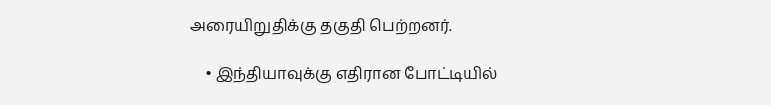அரையிறுதிக்கு தகுதி பெற்றனர்.

    • இந்தியாவுக்கு எதிரான போட்டியில்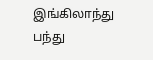இங்கிலாந்து பந்து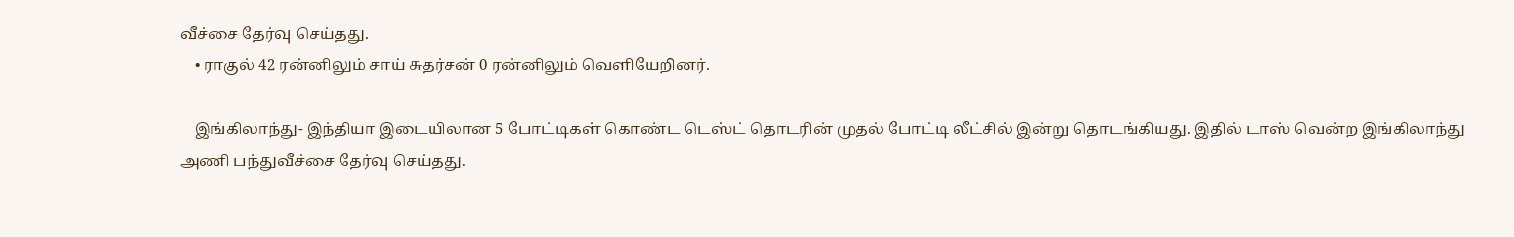வீச்சை தேர்வு செய்தது.
    • ராகுல் 42 ரன்னிலும் சாய் சுதர்சன் 0 ரன்னிலும் வெளியேறினர்.

    இங்கிலாந்து- இந்தியா இடையிலான 5 போட்டிகள் கொண்ட டெஸ்ட் தொடரின் முதல் போட்டி லீட்சில் இன்று தொடங்கியது. இதில் டாஸ் வென்ற இங்கிலாந்து அணி பந்துவீச்சை தேர்வு செய்தது.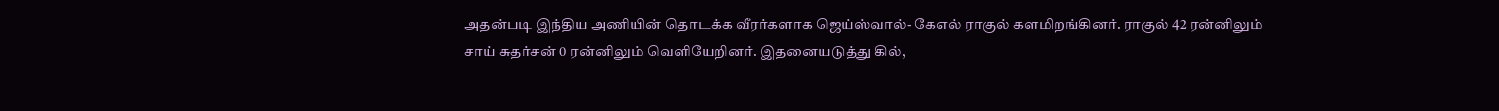அதன்படி இந்திய அணியின் தொடக்க வீரர்களாக ஜெய்ஸ்வால்- கேஎல் ராகுல் களமிறங்கினர். ராகுல் 42 ரன்னிலும் சாய் சுதர்சன் 0 ரன்னிலும் வெளியேறினர். இதனையடுத்து கில்,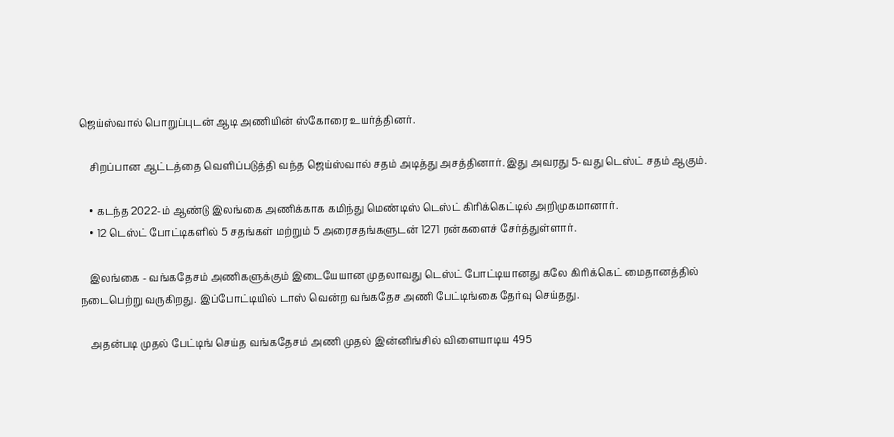ஜெய்ஸ்வால் பொறுப்புடன் ஆடி அணியின் ஸ்கோரை உயர்த்தினர்.

    சிறப்பான ஆட்டத்தை வெளிப்படுத்தி வந்த ஜெய்ஸ்வால் சதம் அடித்து அசத்தினார். இது அவரது 5-வது டெஸ்ட் சதம் ஆகும்.

    • கடந்த 2022-ம் ஆண்டு இலங்கை அணிக்காக கமிந்து மெண்டிஸ் டெஸ்ட் கிரிக்கெட்டில் அறிமுகமானார்.
    • 12 டெஸ்ட் போட்டிகளில் 5 சதங்கள் மற்றும் 5 அரைசதங்களுடன் 1271 ரன்களைச் சேர்த்துள்ளார்.

    இலங்கை - வங்கதேசம் அணிகளுக்கும் இடையேயான முதலாவது டெஸ்ட் போட்டியானது கலே கிரிக்கெட் மைதானத்தில் நடைபெற்று வருகிறது. இப்போட்டியில் டாஸ் வென்ற வங்கதேச அணி பேட்டிங்கை தேர்வு செய்தது.

    அதன்படி முதல் பேட்டிங் செய்த வங்கதேசம் அணி முதல் இன்னிங்சில் விளையாடிய 495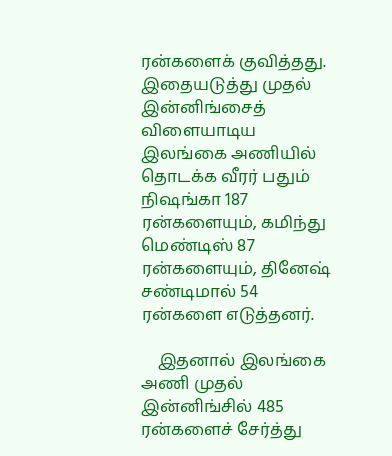ரன்களைக் குவித்தது. இதையடுத்து முதல் இன்னிங்சைத் விளையாடிய இலங்கை அணியில் தொடக்க வீரர் பதும் நிஷங்கா 187 ரன்களையும், கமிந்து மெண்டிஸ் 87 ரன்களையும், தினேஷ் சண்டிமால் 54 ரன்களை எடுத்தனர்.

    இதனால் இலங்கை அணி முதல் இன்னிங்சில் 485 ரன்களைச் சேர்த்து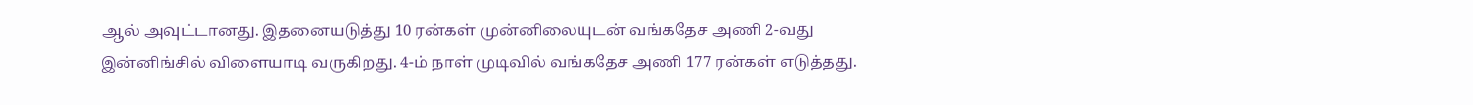ஆல் அவுட்டானது. இதனையடுத்து 10 ரன்கள் முன்னிலையுடன் வங்கதேச அணி 2-வது இன்னிங்சில் விளையாடி வருகிறது. 4-ம் நாள் முடிவில் வங்கதேச அணி 177 ரன்கள் எடுத்தது.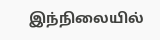இந்நிலையில்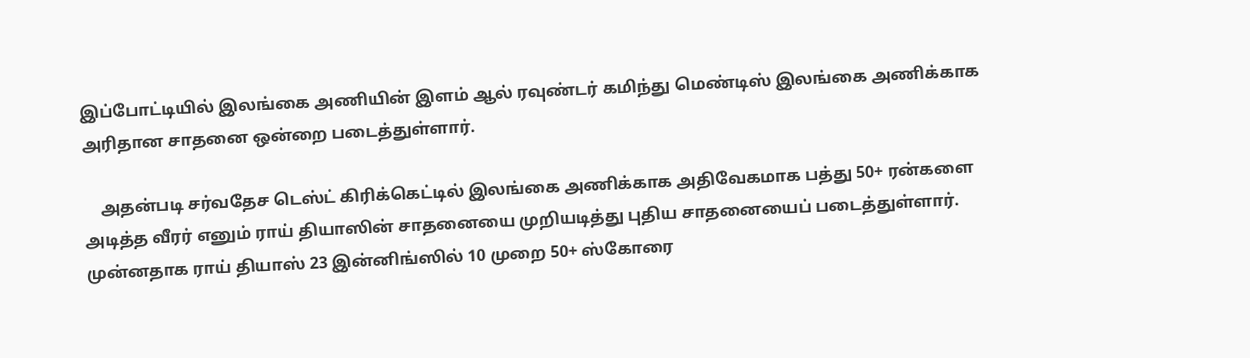இப்போட்டியில் இலங்கை அணியின் இளம் ஆல் ரவுண்டர் கமிந்து மெண்டிஸ் இலங்கை அணிக்காக அரிதான சாதனை ஒன்றை படைத்துள்ளார்.

    அதன்படி சர்வதேச டெஸ்ட் கிரிக்கெட்டில் இலங்கை அணிக்காக அதிவேகமாக பத்து 50+ ரன்களை அடித்த வீரர் எனும் ராய் தியாஸின் சாதனையை முறியடித்து புதிய சாதனையைப் படைத்துள்ளார். முன்னதாக ராய் தியாஸ் 23 இன்னிங்ஸில் 10 முறை 50+ ஸ்கோரை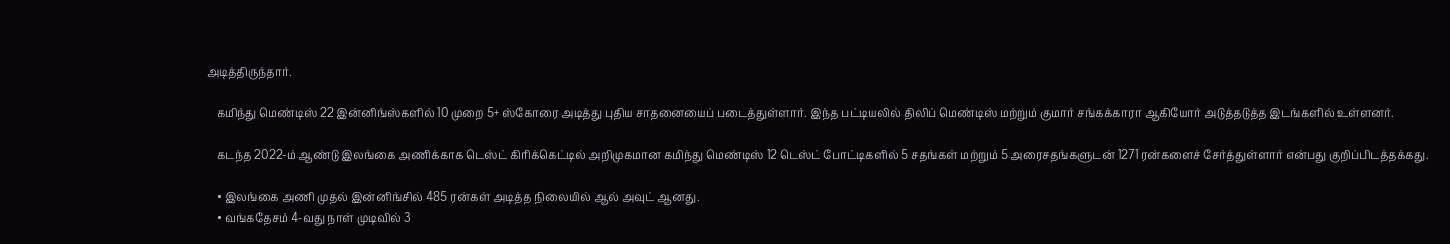அடித்திருந்தார்.

    கமிந்து மெண்டிஸ் 22 இன்னிங்ஸ்களில் 10 முறை 5+ ஸ்கோரை அடித்து புதிய சாதனையைப் படைத்துள்ளார். இந்த பட்டியலில் திலிப் மெண்டிஸ் மற்றும் குமார் சங்கக்காரா ஆகியோர் அடுத்தடுத்த இடங்களில் உள்ளனர்.

    கடந்த 2022-ம் ஆண்டு இலங்கை அணிக்காக டெஸ்ட் கிரிக்கெட்டில் அறிமுகமான கமிந்து மெண்டிஸ் 12 டெஸ்ட் போட்டிகளில் 5 சதங்கள் மற்றும் 5 அரைசதங்களுடன் 1271 ரன்களைச் சேர்த்துள்ளார் என்பது குறிப்பிடத்தக்கது.

    • இலங்கை அணி முதல் இன்னிங்சில் 485 ரன்கள் அடித்த நிலையில் ஆல் அவுட் ஆனது.
    • வங்கதேசம் 4-வது நாள் முடிவில் 3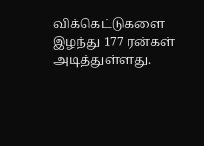விக்கெட்டுகளை இழந்து 177 ரன்கள் அடித்துள்ளது.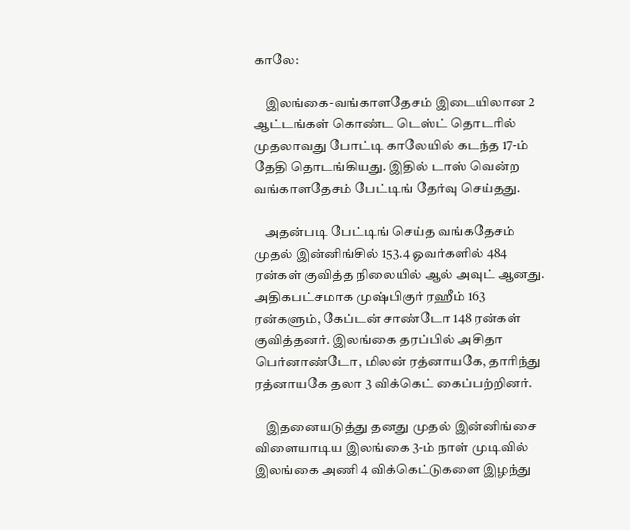காலே:

    இலங்கை-வங்காளதேசம் இடையிலான 2 ஆட்டங்கள் கொண்ட டெஸ்ட் தொடரில் முதலாவது போட்டி காலேயில் கடந்த 17-ம் தேதி தொடங்கியது. இதில் டாஸ் வென்ற வங்காளதேசம் பேட்டிங் தேர்வு செய்தது.

    அதன்படி பேட்டிங் செய்த வங்கதேசம் முதல் இன்னிங்சில் 153.4 ஓவர்களில் 484 ரன்கள் குவித்த நிலையில் ஆல் அவுட் ஆனது. அதிகபட்சமாக முஷ்பிகுர் ரஹீம் 163 ரன்களும், கேப்டன் சாண்டோ 148 ரன்கள் குவித்தனர். இலங்கை தரப்பில் அசிதா பெர்னாண்டோ, மிலன் ரத்னாயகே, தாரிந்து ரத்னாயகே தலா 3 விக்கெட் கைப்பற்றினர்.

    இதனையடுத்து தனது முதல் இன்னிங்சை விளையாடிய இலங்கை 3-ம் நாள் முடிவில் இலங்கை அணி 4 விக்கெட்டுகளை இழந்து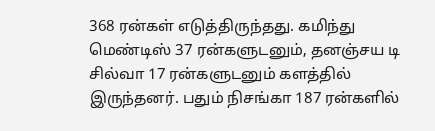368 ரன்கள் எடுத்திருந்தது. கமிந்து மெண்டிஸ் 37 ரன்களுடனும், தனஞ்சய டி சில்வா 17 ரன்களுடனும் களத்தில் இருந்தனர். பதும் நிசங்கா 187 ரன்களில்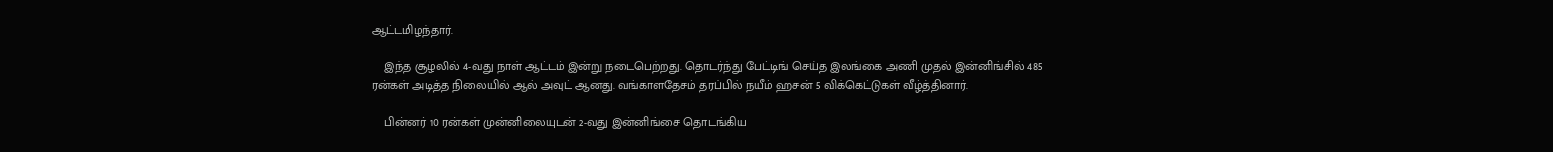ஆட்டமிழந்தார்.

    இந்த சூழலில் 4-வது நாள் ஆட்டம் இன்று நடைபெற்றது. தொடர்ந்து பேட்டிங் செய்த இலங்கை அணி முதல் இன்னிங்சில் 485 ரன்கள் அடித்த நிலையில் ஆல் அவுட் ஆனது. வங்காளதேசம் தரப்பில் நயீம் ஹசன் 5 விக்கெட்டுகள் வீழ்த்தினார்.

    பின்னர் 10 ரன்கள் முன்னிலையுடன் 2-வது இன்னிங்சை தொடங்கிய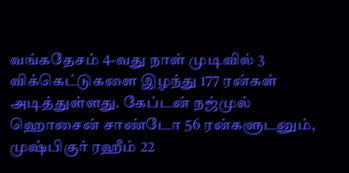வங்கதேசம் 4-வது நாள் முடிவில் 3 விக்கெட்டுகளை இழந்து 177 ரன்கள் அடித்துள்ளது. கேப்டன் நஜ்முல் ஹொசைன் சாண்டோ 56 ரன்களுடனும், முஷ்பிகுர் ரஹீம் 22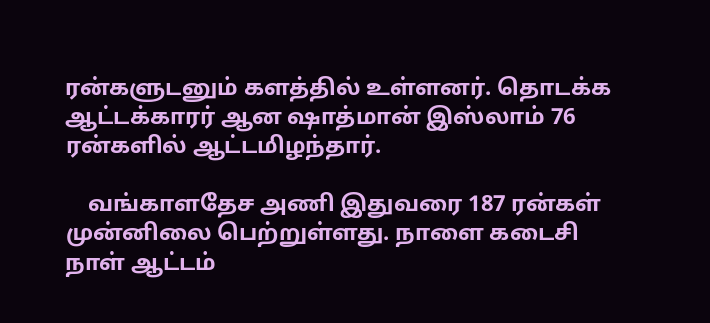ரன்களுடனும் களத்தில் உள்ளனர். தொடக்க ஆட்டக்காரர் ஆன ஷாத்மான் இஸ்லாம் 76 ரன்களில் ஆட்டமிழந்தார்.

    வங்காளதேச அணி இதுவரை 187 ரன்கள் முன்னிலை பெற்றுள்ளது. நாளை கடைசி நாள் ஆட்டம்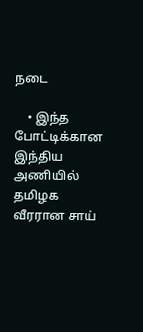நடை

    • இந்த போட்டிக்கான இந்திய அணியில் தமிழக வீரரான சாய்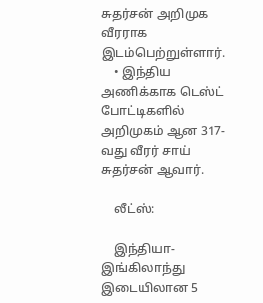சுதர்சன் அறிமுக வீரராக இடம்பெற்றுள்ளார்.
    • இந்திய அணிக்காக டெஸ்ட் போட்டிகளில் அறிமுகம் ஆன 317-வது வீரர் சாய் சுதர்சன் ஆவார்.

    லீட்ஸ்:

    இந்தியா-இங்கிலாந்து இடையிலான 5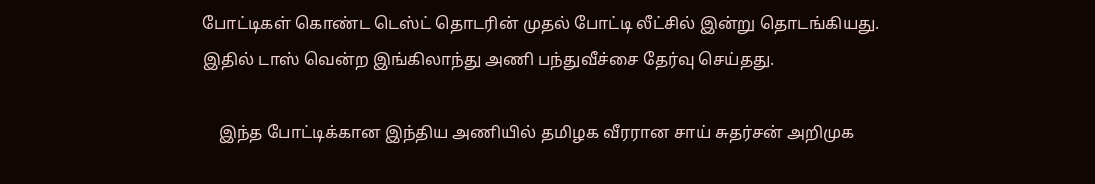போட்டிகள் கொண்ட டெஸ்ட் தொடரின் முதல் போட்டி லீட்சில் இன்று தொடங்கியது. இதில் டாஸ் வென்ற இங்கிலாந்து அணி பந்துவீச்சை தேர்வு செய்தது.

    இந்த போட்டிக்கான இந்திய அணியில் தமிழக வீரரான சாய் சுதர்சன் அறிமுக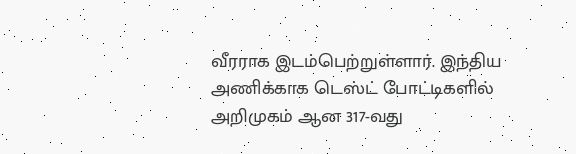வீரராக இடம்பெற்றுள்ளார். இந்திய அணிக்காக டெஸ்ட் போட்டிகளில் அறிமுகம் ஆன 317-வது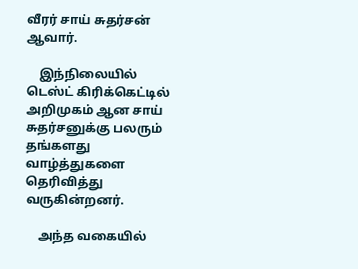வீரர் சாய் சுதர்சன் ஆவார்.

    இந்நிலையில் டெஸ்ட் கிரிக்கெட்டில் அறிமுகம் ஆன சாய் சுதர்சனுக்கு பலரும் தங்களது வாழ்த்துகளை தெரிவித்து வருகின்றனர்.

    அந்த வகையில்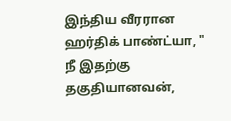இந்திய வீரரான ஹர்திக் பாண்ட்யா, " நீ இதற்கு தகுதியானவன்,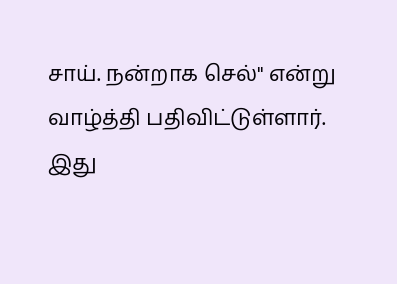சாய். நன்றாக செல்" என்று வாழ்த்தி பதிவிட்டுள்ளார். இது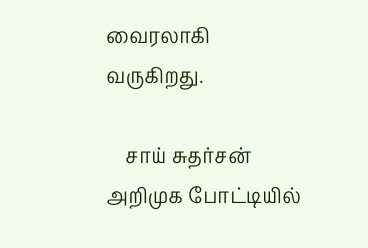வைரலாகி வருகிறது.

    சாய் சுதர்சன் அறிமுக போட்டியில்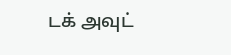டக் அவுட்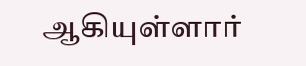ஆகியுள்ளார்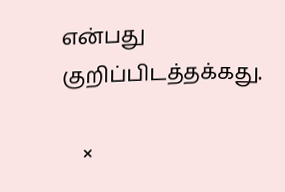என்பது குறிப்பிடத்தக்கது.

    ×